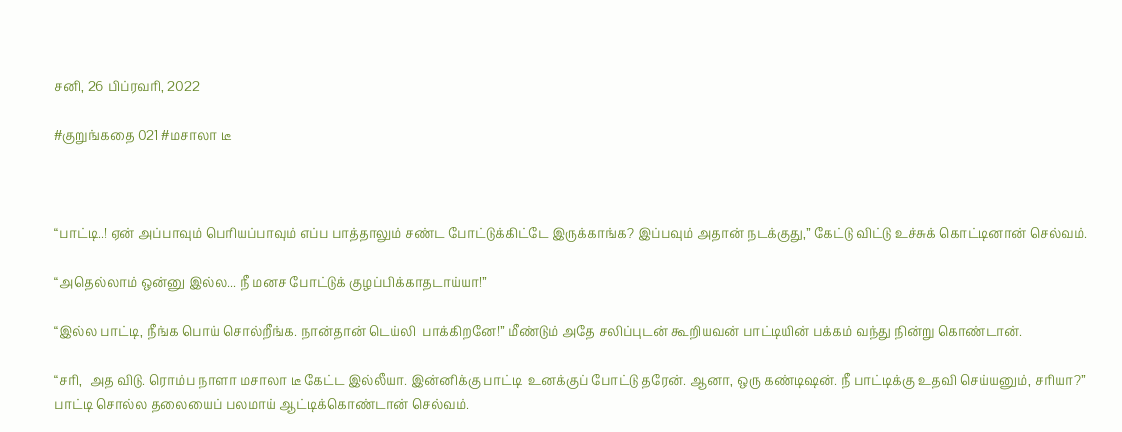சனி, 26 பிப்ரவரி, 2022

#குறுங்கதை 021 #மசாலா டீ



“பாட்டி..! ஏன் அப்பாவும் பெரியப்பாவும் எப்ப பாத்தாலும் சண்ட போட்டுக்கிட்டே இருக்காங்க? இப்பவும் அதான் நடக்குது,” கேட்டு விட்டு உச்சுக் கொட்டினான் செல்வம்.

“அதெல்லாம் ஒன்னு இல்ல... நீ மனச போட்டுக் குழப்பிக்காதடாய்யா!”

“இல்ல பாட்டி, நீங்க பொய் சொல்றீங்க. நான்தான் டெய்லி  பாக்கிறனே!” மீண்டும் அதே சலிப்புடன் கூறியவன் பாட்டியின் பக்கம் வந்து நின்று கொண்டான்.

“சரி,  அத விடு. ரொம்ப நாளா மசாலா டீ கேட்ட இல்லீயா. இன்னிக்கு பாட்டி  உனக்குப் போட்டு தரேன். ஆனா, ஒரு கண்டிஷன். நீ பாட்டிக்கு உதவி செய்யனும், சரியா?” பாட்டி சொல்ல தலையைப் பலமாய் ஆட்டிக்கொண்டான் செல்வம்.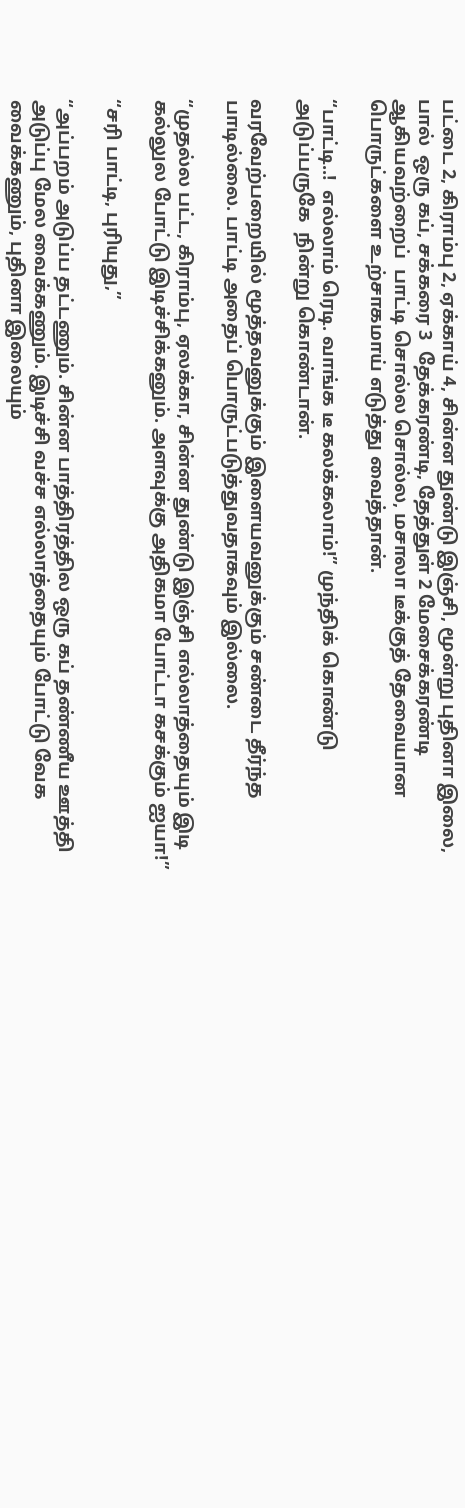பட்டை 2, கிராம்பு 2, ஏக்காய் 4, சின்ன துண்டு இஞ்சி, மூன்று புதினா இலை, பால்  ஒரு கப், சக்கரை 3  தேக்கரண்டி, தேத்துள் 2 மேசைக்கரண்டி  ஆகியவற்றைப்  பாட்டி சொல்ல சொல்ல, மசாலா டீக்குத் தேவையான பொருட்களை உற்சாகமாய் எடுத்து வைத்தான்.

“பாட்டி..!  எல்லாம் ரெடி. வாங்க டீ கலக்கலாம்!” முந்திக் கொண்டு அடுப்பருகே  நின்று கொண்டான்.

வரவேற்பறையில் மூத்தவனுக்கும் இளையவனுக்கும் சண்டை தீர்ந்த பாடில்லை. பாட்டி அதைப் பொருட்படுத்துவதாகவும் இல்லை.

“முதல்ல பட்ட, கிராம்பு, ஏலக்கா, சின்ன துண்டு இஞ்சி எல்லாத்தையும் இடி கல்லுல போட்டு இடிச்சிக்கனும். அளவுக்கு அதிகமா போட்டா கசக்கும் ஐயா!”

“சரி பாட்டி, புரியுது,”

“அப்பறம் அடுப்ப தட்டணும். சின்ன பாத்திரத்தில ஒரு கப் தண்ணீய ஊத்தி அடுப்பு மேல வைக்கணும். இடிச்சி வச்ச எல்லாத்தையும் போட்டு வேக வைக்கணும், புதினா இலையும்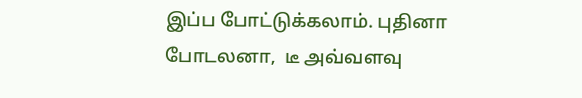இப்ப போட்டுக்கலாம். புதினா போடலனா,  டீ அவ்வளவு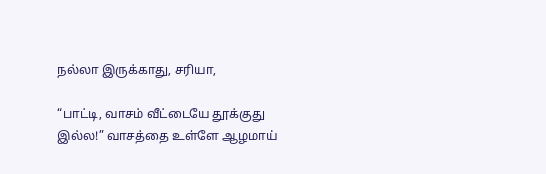நல்லா இருக்காது, சரியா,

“பாட்டி, வாசம் வீட்டையே தூக்குது இல்ல!” வாசத்தை உள்ளே ஆழமாய்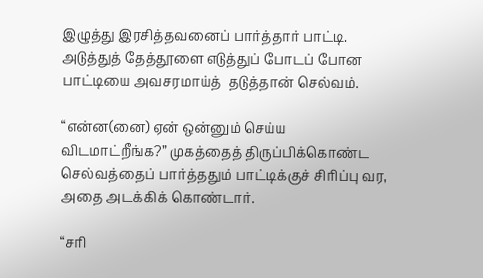இழுத்து இரசித்தவனைப் பார்த்தார் பாட்டி. அடுத்துத் தேத்தூளை எடுத்துப் போடப் போன பாட்டியை அவசரமாய்த்  தடுத்தான் செல்வம்.

“என்ன(னை) ஏன் ஒன்னும் செய்ய விடமாட்றீங்க?” முகத்தைத் திருப்பிக்கொண்ட செல்வத்தைப் பார்த்ததும் பாட்டிக்குச் சிரிப்பு வர,  அதை அடக்கிக் கொண்டார்.

“சரி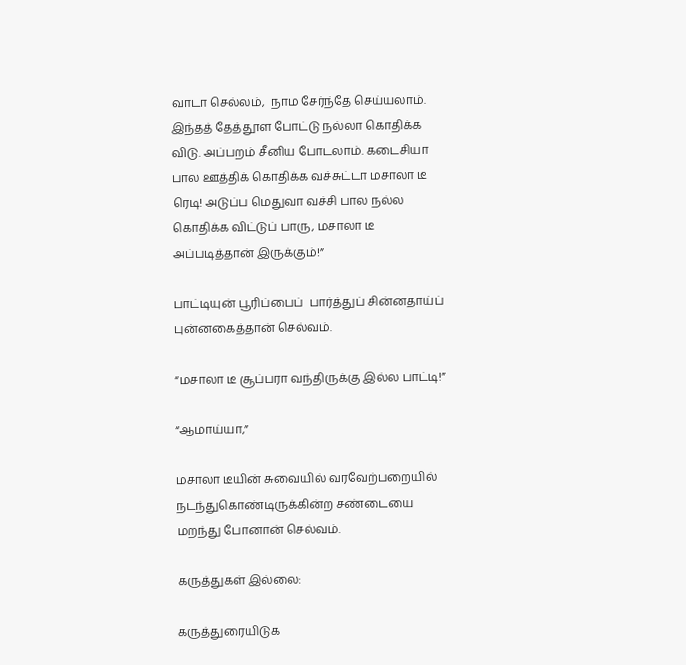வாடா செல்லம்,  நாம சேர்ந்தே செய்யலாம். இந்தத் தேத்தூள போட்டு நல்லா கொதிக்க விடு. அப்பறம் சீனிய போடலாம். கடைசியா பால ஊத்திக் கொதிக்க வச்சுட்டா மசாலா டீ ரெடி! அடுப்ப மெதுவா வச்சி பால நல்ல கொதிக்க விட்டுப் பாரு, மசாலா டீ அப்படித்தான் இருக்கும்!”

பாட்டியுன் பூரிப்பைப்  பார்த்துப் சின்னதாய்ப் புன்னகைத்தான் செல்வம்.

“மசாலா டீ சூப்பரா வந்திருக்கு இல்ல பாட்டி!”

“ஆமாய்யா,”

மசாலா டீயின் சுவையில் வரவேற்பறையில் நடந்துகொண்டிருக்கின்ற சண்டையை மறந்து போனான் செல்வம்.

கருத்துகள் இல்லை:

கருத்துரையிடுக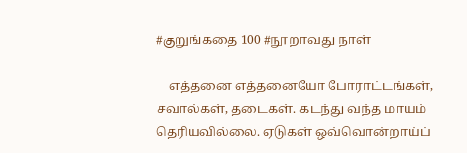#குறுங்கதை 100 #நூறாவது நாள்

    எத்தனை எத்தனையோ போராட்டங்கள், சவால்கள், தடைகள். கடந்து வந்த மாயம் தெரியவில்லை. ஏடுகள் ஒவ்வொன்றாய்ப்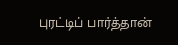புரட்டிப் பார்த்தான்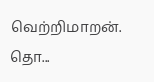வெற்றிமாறன். தொ...